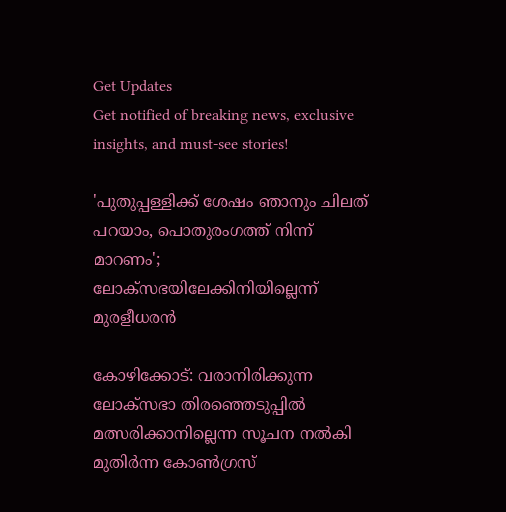Get Updates
Get notified of breaking news, exclusive insights, and must-see stories!

'പുതുപ്പള്ളിക്ക് ശേഷം ഞാനും ചിലത് പറയാം, പൊതുരംഗത്ത് നിന്ന് മാറണം'; ലോക്‌സഭയിലേക്കിനിയില്ലെന്ന് മുരളീധരന്‍

കോഴിക്കോട്: വരാനിരിക്കുന്ന ലോക്‌സഭാ തിരഞ്ഞെടുപ്പില്‍ മത്സരിക്കാനില്ലെന്ന സൂചന നല്‍കി മുതിര്‍ന്ന കോണ്‍ഗ്രസ്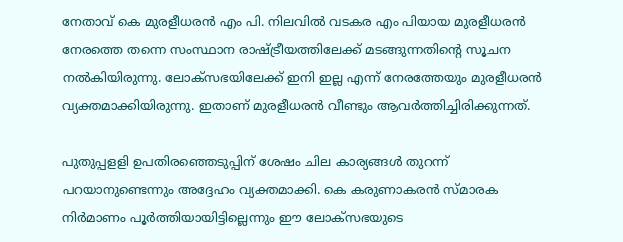നേതാവ് കെ മുരളീധരന്‍ എം പി. നിലവില്‍ വടകര എം പിയായ മുരളീധരന്‍ നേരത്തെ തന്നെ സംസ്ഥാന രാഷ്ട്രീയത്തിലേക്ക് മടങ്ങുന്നതിന്റെ സൂചന നല്‍കിയിരുന്നു. ലോക്‌സഭയിലേക്ക് ഇനി ഇല്ല എന്ന് നേരത്തേയും മുരളീധരന്‍ വ്യക്തമാക്കിയിരുന്നു. ഇതാണ് മുരളീധരന്‍ വീണ്ടും ആവര്‍ത്തിച്ചിരിക്കുന്നത്.

പുതുപ്പളളി ഉപതിരഞ്ഞെടുപ്പിന് ശേഷം ചില കാര്യങ്ങള്‍ തുറന്ന് പറയാനുണ്ടെന്നും അദ്ദേഹം വ്യക്തമാക്കി. കെ കരുണാകരന്‍ സ്മാരക നിര്‍മാണം പൂര്‍ത്തിയായിട്ടില്ലെന്നും ഈ ലോക്‌സഭയുടെ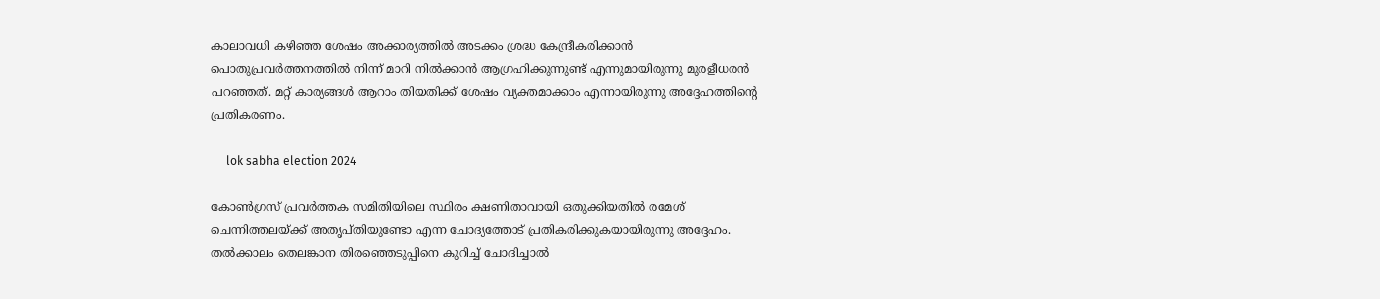കാലാവധി കഴിഞ്ഞ ശേഷം അക്കാര്യത്തില്‍ അടക്കം ശ്രദ്ധ കേന്ദ്രീകരിക്കാന്‍ പൊതുപ്രവര്‍ത്തനത്തില്‍ നിന്ന് മാറി നില്‍ക്കാന്‍ ആഗ്രഹിക്കുന്നുണ്ട് എന്നുമായിരുന്നു മുരളീധരന്‍ പറഞ്ഞത്. മറ്റ് കാര്യങ്ങള്‍ ആറാം തിയതിക്ക് ശേഷം വ്യക്തമാക്കാം എന്നായിരുന്നു അദ്ദേഹത്തിന്റെ പ്രതികരണം.

     lok sabha election 2024

കോണ്‍ഗ്രസ് പ്രവര്‍ത്തക സമിതിയിലെ സ്ഥിരം ക്ഷണിതാവായി ഒതുക്കിയതില്‍ രമേശ് ചെന്നിത്തലയ്ക്ക് അതൃപ്തിയുണ്ടോ എന്ന ചോദ്യത്തോട് പ്രതികരിക്കുകയായിരുന്നു അദ്ദേഹം. തല്‍ക്കാലം തെലങ്കാന തിരഞ്ഞെടുപ്പിനെ കുറിച്ച് ചോദിച്ചാല്‍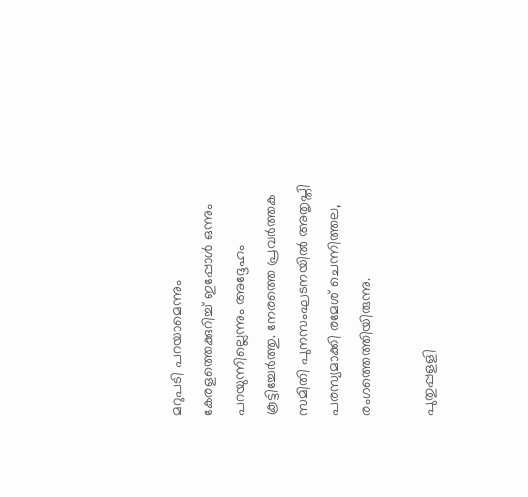മറുപടി പറയാമെന്നും കേരളത്തെക്കുറിച്ച് ഇപ്പോള്‍ ഒന്നും പറയുന്നില്ലെന്നും അദ്ദേഹം കൂട്ടിച്ചേര്‍ത്തു. നേരത്തെ പ്രവര്‍ത്തക സമിതി പുനസംഘടനയില്‍ അതൃപ്തി പരസ്യമാക്കി രമേശ് ചെന്നിത്തല, രംഗത്തെത്തിയിരുന്നു.

പുതുപ്പളളി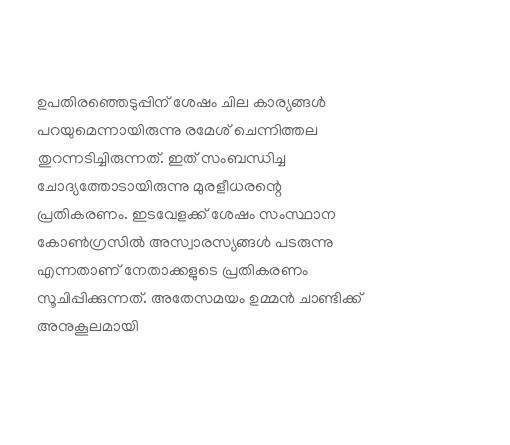ഉപതിരഞ്ഞെടുപ്പിന് ശേഷം ചില കാര്യങ്ങള്‍ പറയുമെന്നായിരുന്നു രമേശ് ചെന്നിത്തല തുറന്നടിച്ചിരുന്നത്. ഇത് സംബന്ധിച്ച ചോദ്യത്തോടായിരുന്നു മുരളീധരന്റെ പ്രതികരണം. ഇടവേളക്ക് ശേഷം സംസ്ഥാന കോണ്‍ഗ്രസില്‍ അസ്വാരസ്യങ്ങള്‍ പടരുന്നു എന്നതാണ് നേതാക്കളുടെ പ്രതികരണം സൂചിപ്പിക്കുന്നത്. അതേസമയം ഉമ്മന്‍ ചാണ്ടിക്ക് അനുകൂലമായി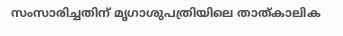സംസാരിച്ചതിന് മൃഗാശുപത്രിയിലെ താത്കാലിക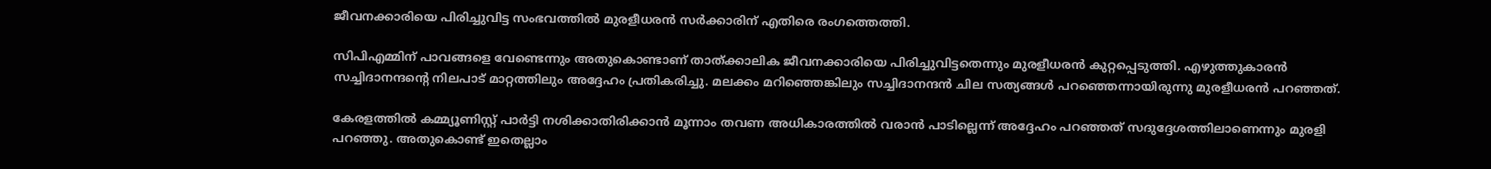ജീവനക്കാരിയെ പിരിച്ചുവിട്ട സംഭവത്തില്‍ മുരളീധരന്‍ സര്‍ക്കാരിന് എതിരെ രംഗത്തെത്തി.

സിപിഎമ്മിന് പാവങ്ങളെ വേണ്ടെന്നും അതുകൊണ്ടാണ് താത്ക്കാലിക ജീവനക്കാരിയെ പിരിച്ചുവിട്ടതെന്നും മുരളീധരന്‍ കുറ്റപ്പെടുത്തി. എഴുത്തുകാരന്‍ സച്ചിദാനന്ദന്റെ നിലപാട് മാറ്റത്തിലും അദ്ദേഹം പ്രതികരിച്ചു. മലക്കം മറിഞ്ഞെങ്കിലും സച്ചിദാനന്ദന്‍ ചില സത്യങ്ങള്‍ പറഞ്ഞെന്നായിരുന്നു മുരളീധരന്‍ പറഞ്ഞത്.

കേരളത്തില്‍ കമ്മ്യൂണിസ്റ്റ് പാര്‍ട്ടി നശിക്കാതിരിക്കാന്‍ മൂന്നാം തവണ അധികാരത്തില്‍ വരാന്‍ പാടില്ലെന്ന് അദ്ദേഹം പറഞ്ഞത് സദുദ്ദേശത്തിലാണെന്നും മുരളി പറഞ്ഞു. അതുകൊണ്ട് ഇതെല്ലാം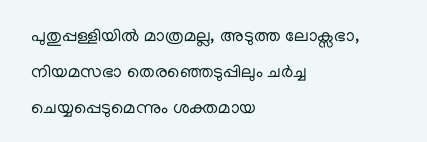പുതുപ്പള്ളിയില്‍ മാത്രമല്ല, അടുത്ത ലോക്സഭാ, നിയമസഭാ തെരഞ്ഞെടുപ്പിലും ചര്‍ച്ച ചെയ്യപ്പെടുമെന്നും ശക്തമായ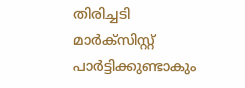തിരിച്ചടി മാര്‍ക്സിസ്റ്റ് പാര്‍ട്ടിക്കുണ്ടാകും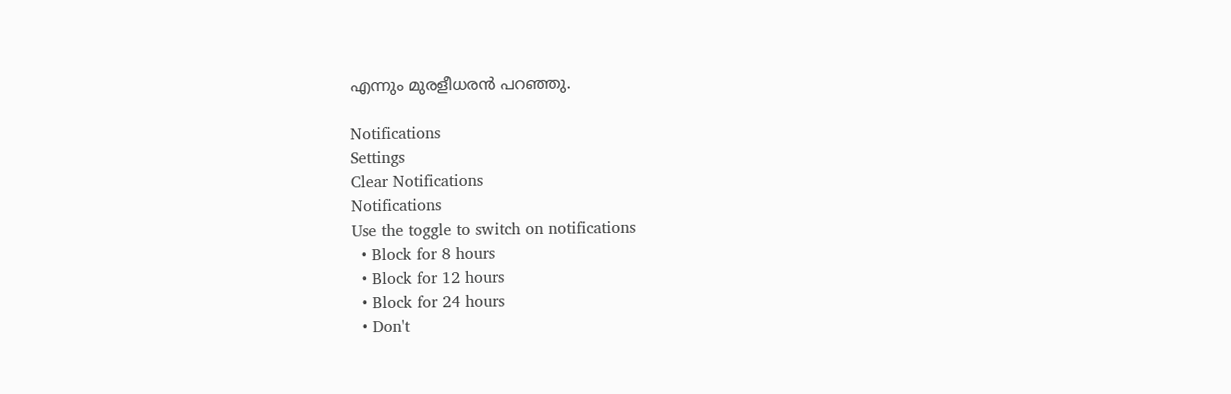എന്നും മുരളീധരന്‍ പറഞ്ഞു.

Notifications
Settings
Clear Notifications
Notifications
Use the toggle to switch on notifications
  • Block for 8 hours
  • Block for 12 hours
  • Block for 24 hours
  • Don't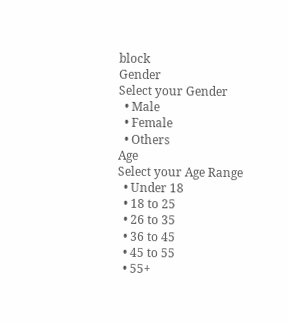block
Gender
Select your Gender
  • Male
  • Female
  • Others
Age
Select your Age Range
  • Under 18
  • 18 to 25
  • 26 to 35
  • 36 to 45
  • 45 to 55
  • 55+